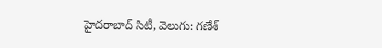హైదరాబాద్ సిటీ, వెలుగు: గణేశ్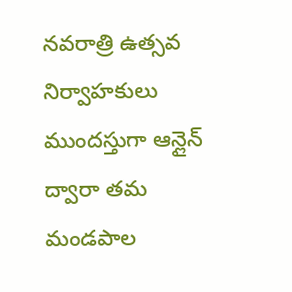నవరాత్రి ఉత్సవ నిర్వాహకులు ముందస్తుగా ఆన్లైన్ ద్వారా తమ మండపాల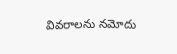వివరాలను నమోదు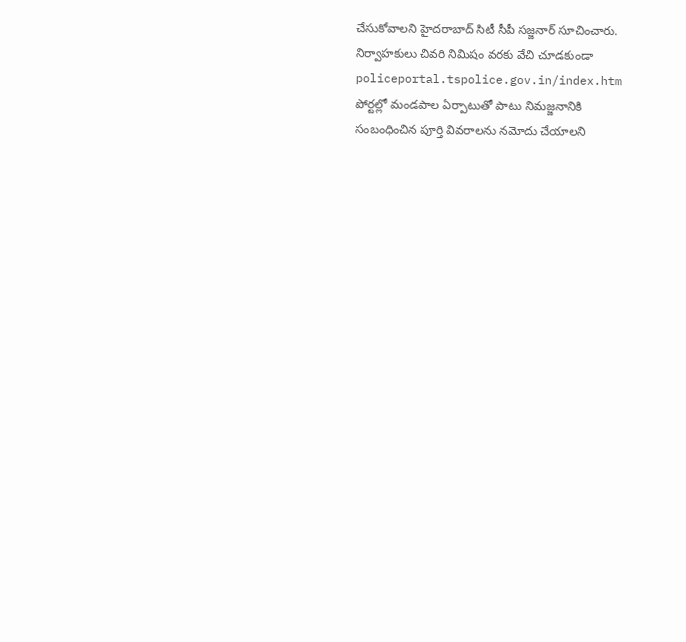చేసుకోవాలని హైదరాబాద్ సిటీ సీపీ సజ్జనార్ సూచించారు.
నిర్వాహకులు చివరి నిమిషం వరకు వేచి చూడకుండా policeportal.tspolice.gov.in/index.htm పోర్టల్లో మండపాల ఏర్పాటుతో పాటు నిమజ్జనానికి సంబంధించిన పూర్తి వివరాలను నమోదు చేయాలని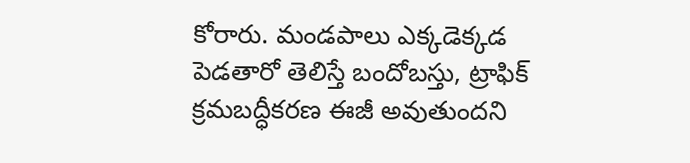కోరారు. మండపాలు ఎక్కడెక్కడ పెడతారో తెలిస్తే బందోబస్తు, ట్రాఫిక్ క్రమబద్ధీకరణ ఈజీ అవుతుందని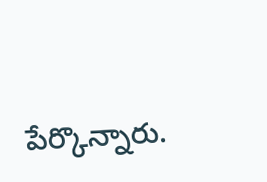పేర్కొన్నారు.